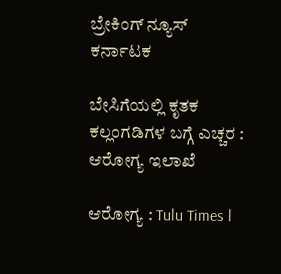ಬ್ರೇಕಿಂಗ್ ನ್ಯೂಸ್
ಕರ್ನಾಟಕ

ಬೇಸಿಗೆಯಲ್ಲಿ ಕೃತಕ ಕಲ್ಲಂಗಡಿಗಳ ಬಗ್ಗೆ ಎಚ್ಚರ : ಆರೋಗ್ಯ ಇಲಾಖೆ

ಆರೋಗ್ಯ : Tulu Times l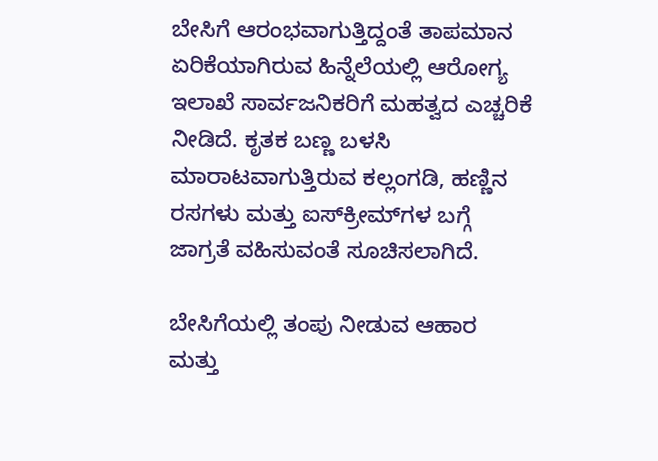ಬೇಸಿಗೆ ಆರಂಭವಾಗುತ್ತಿದ್ದಂತೆ ತಾಪಮಾನ ಏರಿಕೆಯಾಗಿರುವ ಹಿನ್ನೆಲೆಯಲ್ಲಿ ಆರೋಗ್ಯ ಇಲಾಖೆ ಸಾರ್ವಜನಿಕರಿಗೆ ಮಹತ್ವದ ಎಚ್ಚರಿಕೆ ನೀಡಿದೆ. ಕೃತಕ ಬಣ್ಣ ಬಳಸಿ ಮಾರಾಟವಾಗುತ್ತಿರುವ ಕಲ್ಲಂಗಡಿ, ಹಣ್ಣಿನ ರಸಗಳು ಮತ್ತು ಐಸ್‌ಕ್ರೀಮ್‌ಗಳ ಬಗ್ಗೆ ಜಾಗ್ರತೆ ವಹಿಸುವಂತೆ ಸೂಚಿಸಲಾಗಿದೆ.

ಬೇಸಿಗೆಯಲ್ಲಿ ತಂಪು ನೀಡುವ ಆಹಾರ ಮತ್ತು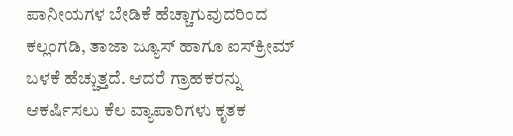ಪಾನೀಯಗಳ ಬೇಡಿಕೆ ಹೆಚ್ಚಾಗುವುದರಿಂದ ಕಲ್ಲಂಗಡಿ, ತಾಜಾ ಜ್ಯೂಸ್ ಹಾಗೂ ಐಸ್‌ಕ್ರೀಮ್ ಬಳಕೆ ಹೆಚ್ಚುತ್ತದೆ. ಆದರೆ ಗ್ರಾಹಕರನ್ನು ಆಕರ್ಷಿಸಲು ಕೆಲ ವ್ಯಾಪಾರಿಗಳು ಕೃತಕ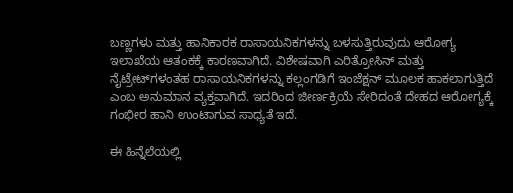ಬಣ್ಣಗಳು ಮತ್ತು ಹಾನಿಕಾರಕ ರಾಸಾಯನಿಕಗಳನ್ನು ಬಳಸುತ್ತಿರುವುದು ಆರೋಗ್ಯ ಇಲಾಖೆಯ ಆತಂಕಕ್ಕೆ ಕಾರಣವಾಗಿದೆ. ವಿಶೇಷವಾಗಿ ಎರಿತ್ರೋಸಿನ್ ಮತ್ತು ನೈಟ್ರೇಟ್‌ಗಳಂತಹ ರಾಸಾಯನಿಕಗಳನ್ನು ಕಲ್ಲಂಗಡಿಗೆ ಇಂಜೆಕ್ಷನ್ ಮೂಲಕ ಹಾಕಲಾಗುತ್ತಿದೆ ಎಂಬ ಅನುಮಾನ ವ್ಯಕ್ತವಾಗಿದೆ. ಇದರಿಂದ ಜೀರ್ಣಕ್ರಿಯೆ ಸೇರಿದಂತೆ ದೇಹದ ಆರೋಗ್ಯಕ್ಕೆ ಗಂಭೀರ ಹಾನಿ ಉಂಟಾಗುವ ಸಾಧ್ಯತೆ ಇದೆ.

ಈ ಹಿನ್ನೆಲೆಯಲ್ಲಿ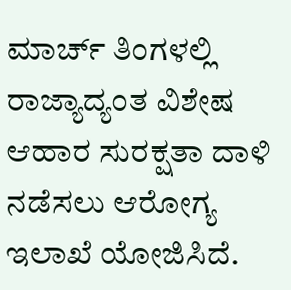ಮಾರ್ಚ್ ತಿಂಗಳಲ್ಲಿ ರಾಜ್ಯಾದ್ಯಂತ ವಿಶೇಷ ಆಹಾರ ಸುರಕ್ಷತಾ ದಾಳಿ ನಡೆಸಲು ಆರೋಗ್ಯ ಇಲಾಖೆ ಯೋಜಿಸಿದೆ.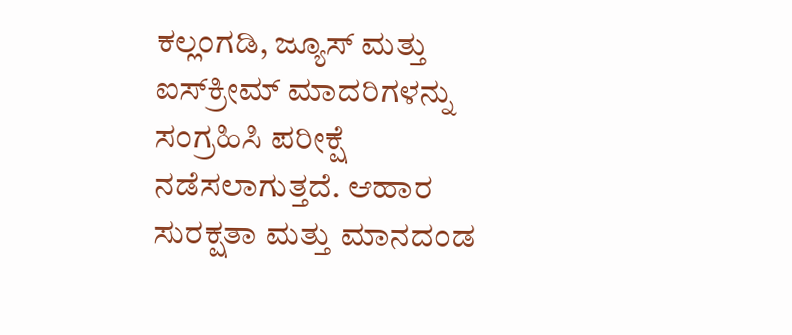ಕಲ್ಲಂಗಡಿ, ಜ್ಯೂಸ್ ಮತ್ತು ಐಸ್‌ಕ್ರೀಮ್ ಮಾದರಿಗಳನ್ನು ಸಂಗ್ರಹಿಸಿ ಪರೀಕ್ಷೆ ನಡೆಸಲಾಗುತ್ತದೆ. ಆಹಾರ ಸುರಕ್ಷತಾ ಮತ್ತು ಮಾನದಂಡ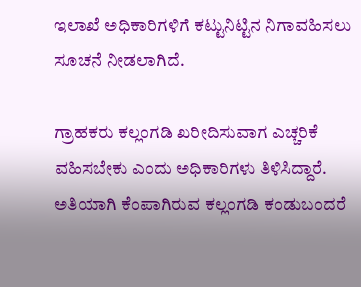ಇಲಾಖೆ ಅಧಿಕಾರಿಗಳಿಗೆ ಕಟ್ಟುನಿಟ್ಟಿನ ನಿಗಾವಹಿಸಲು ಸೂಚನೆ ನೀಡಲಾಗಿದೆ.

ಗ್ರಾಹಕರು ಕಲ್ಲಂಗಡಿ ಖರೀದಿಸುವಾಗ ಎಚ್ಚರಿಕೆ ವಹಿಸಬೇಕು ಎಂದು ಅಧಿಕಾರಿಗಳು ತಿಳಿಸಿದ್ದಾರೆ. ಅತಿಯಾಗಿ ಕೆಂಪಾಗಿರುವ ಕಲ್ಲಂಗಡಿ ಕಂಡುಬಂದರೆ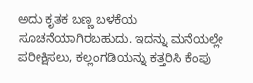ಅದು ಕೃತಕ ಬಣ್ಣ ಬಳಕೆಯ ಸೂಚನೆಯಾಗಿರಬಹುದು. ಇದನ್ನು ಮನೆಯಲ್ಲೇ ಪರೀಕ್ಷಿಸಲು, ಕಲ್ಲಂಗಡಿಯನ್ನು ಕತ್ತರಿಸಿ ಕೆಂಪು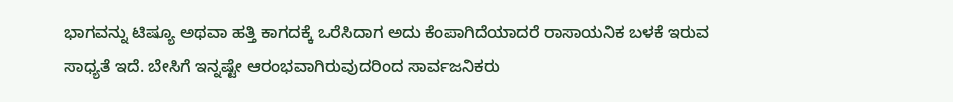ಭಾಗವನ್ನು ಟಿಷ್ಯೂ ಅಥವಾ ಹತ್ತಿ ಕಾಗದಕ್ಕೆ ಒರೆಸಿದಾಗ ಅದು ಕೆಂಪಾಗಿದೆಯಾದರೆ ರಾಸಾಯನಿಕ ಬಳಕೆ ಇರುವ ಸಾಧ್ಯತೆ ಇದೆ. ಬೇಸಿಗೆ ಇನ್ನಷ್ಟೇ ಆರಂಭವಾಗಿರುವುದರಿಂದ ಸಾರ್ವಜನಿಕರು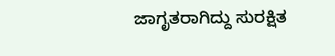ಜಾಗೃತರಾಗಿದ್ದು ಸುರಕ್ಷಿತ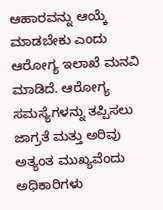ಆಹಾರವನ್ನು ಆಯ್ಕೆ ಮಾಡಬೇಕು ಎಂದು ಆರೋಗ್ಯ ಇಲಾಖೆ ಮನವಿ ಮಾಡಿದೆ. ಆರೋಗ್ಯ ಸಮಸ್ಯೆಗಳನ್ನು ತಪ್ಪಿಸಲು ಜಾಗ್ರತೆ ಮತ್ತು ಅರಿವು ಅತ್ಯಂತ ಮುಖ್ಯವೆಂದು ಅಧಿಕಾರಿಗಳು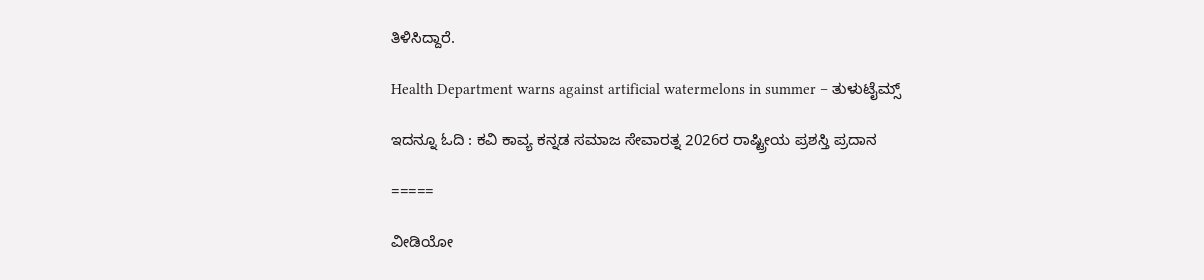ತಿಳಿಸಿದ್ದಾರೆ.

Health Department warns against artificial watermelons in summer – ತುಳುಟೈಮ್ಸ್

ಇದನ್ನೂ ಓದಿ : ಕವಿ ಕಾವ್ಯ ಕನ್ನಡ ಸಮಾಜ ಸೇವಾರತ್ನ 2026ರ ರಾಷ್ಟ್ರೀಯ ಪ್ರಶಸ್ತಿ ಪ್ರದಾನ

=====

ವೀಡಿಯೋ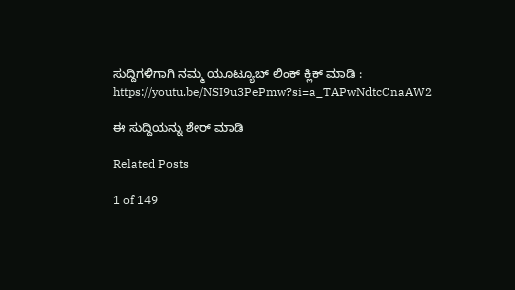ಸುದ್ದಿಗಳಿಗಾಗಿ ನಮ್ಮ ಯೂಟ್ಯೂಬ್ ಲಿಂಕ್ ಕ್ಲಿಕ್ ಮಾಡಿ : https://youtu.be/NSI9u3PePmw?si=a_TAPwNdtcCnaAW2

ಈ ಸುದ್ದಿಯನ್ನು ಶೇರ್ ಮಾಡಿ

Related Posts

1 of 149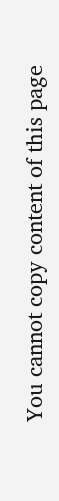You cannot copy content of this page